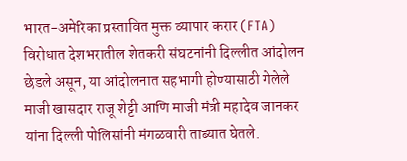भारत-अमेरिका प्रस्तावित मुक्त व्यापार करार (FTA) विरोधात देशभरातील शेतकरी संघटनांनी दिल्लीत आंदोलन छेडले असून, या आंदोलनात सहभागी होण्यासाठी गेलेले माजी खासदार राजू शेट्टी आणि माजी मंत्री महादेव जानकर यांना दिल्ली पोलिसांनी मंगळवारी ताब्यात घेतले.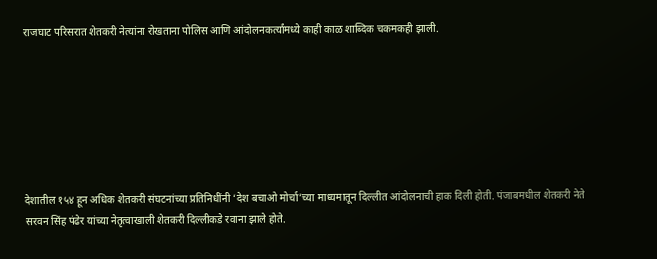राजघाट परिसरात शेतकरी नेत्यांना रोखताना पोलिस आणि आंदोलनकर्त्यांमध्ये काही काळ शाब्दिक चकमकही झाली.







देशातील १५४ हून अधिक शेतकरी संघटनांच्या प्रतिनिधींनी ‘देश बचाओ मोर्चा’च्या माध्यमातून दिल्लीत आंदोलनाची हाक दिली होती. पंजाबमधील शेतकरी नेते सरवन सिंह पंढेर यांच्या नेतृत्वाखाली शेतकरी दिल्लीकडे रवाना झाले होते.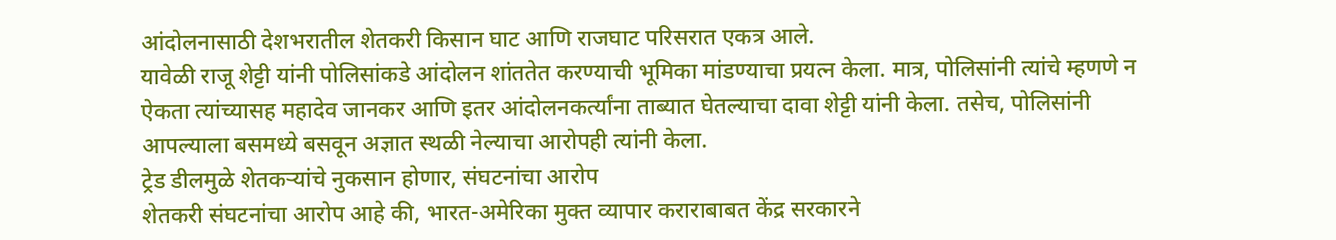आंदोलनासाठी देशभरातील शेतकरी किसान घाट आणि राजघाट परिसरात एकत्र आले.
यावेळी राजू शेट्टी यांनी पोलिसांकडे आंदोलन शांततेत करण्याची भूमिका मांडण्याचा प्रयत्न केला. मात्र, पोलिसांनी त्यांचे म्हणणे न ऐकता त्यांच्यासह महादेव जानकर आणि इतर आंदोलनकर्त्यांना ताब्यात घेतल्याचा दावा शेट्टी यांनी केला. तसेच, पोलिसांनी आपल्याला बसमध्ये बसवून अज्ञात स्थळी नेल्याचा आरोपही त्यांनी केला.
ट्रेड डीलमुळे शेतकऱ्यांचे नुकसान होणार, संघटनांचा आरोप
शेतकरी संघटनांचा आरोप आहे की, भारत-अमेरिका मुक्त व्यापार कराराबाबत केंद्र सरकारने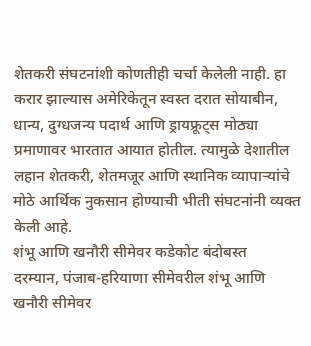शेतकरी संघटनांशी कोणतीही चर्चा केलेली नाही. हा करार झाल्यास अमेरिकेतून स्वस्त दरात सोयाबीन, धान्य, दुग्धजन्य पदार्थ आणि ड्रायफ्रूट्स मोठ्या प्रमाणावर भारतात आयात होतील. त्यामुळे देशातील लहान शेतकरी, शेतमजूर आणि स्थानिक व्यापाऱ्यांचे मोठे आर्थिक नुकसान होण्याची भीती संघटनांनी व्यक्त केली आहे.
शंभू आणि खनौरी सीमेवर कडेकोट बंदोबस्त
दरम्यान, पंजाब-हरियाणा सीमेवरील शंभू आणि खनौरी सीमेवर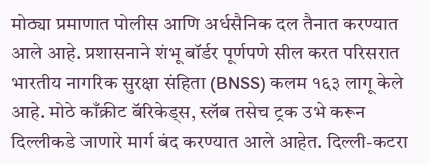मोठ्या प्रमाणात पोलीस आणि अर्धसैनिक दल तैनात करण्यात आले आहे. प्रशासनाने शंभू बॉर्डर पूर्णपणे सील करत परिसरात भारतीय नागरिक सुरक्षा संहिता (BNSS) कलम १६३ लागू केले आहे. मोठे काँक्रीट बॅरिकेड्स, स्लॅब तसेच ट्रक उभे करून दिल्लीकडे जाणारे मार्ग बंद करण्यात आले आहेत. दिल्ली-कटरा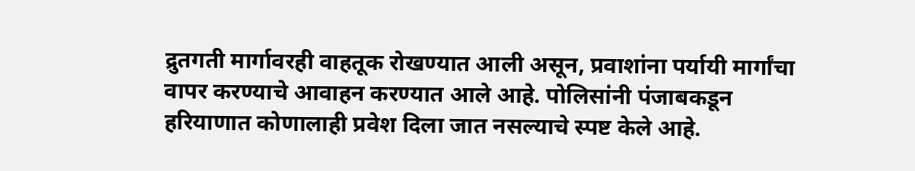द्रुतगती मार्गावरही वाहतूक रोखण्यात आली असून, प्रवाशांना पर्यायी मार्गांचा वापर करण्याचे आवाहन करण्यात आले आहे. पोलिसांनी पंजाबकडून हरियाणात कोणालाही प्रवेश दिला जात नसल्याचे स्पष्ट केले आहे.